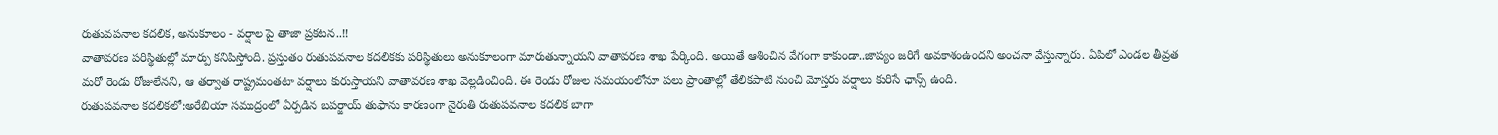రుతువపనాల కదలిక, అనుకూలం - వర్షాల పై తాజా ప్రకటన..!!
వాతావరణ పరిస్థితుల్లో మార్పు కనిపిస్తోంది. ప్రస్తుతం రుతుపవనాల కదలికకు పరిస్థితులు అనుకూలంగా మారుతున్నాయని వాతావరణ శాఖ పేర్కింది. అయితే ఆశించిన వేగంగా కాకుండా..జాప్యం జరిగే అవకాశంఉందని అంచనా వేస్తున్నారు. ఏపిలో ఎండల తీవ్రత మరో రెండు రోజులేనని, ఆ తర్వాత రాష్ట్రమంతటా వర్షాలు కురుస్తాయని వాతావరణ శాఖ వెల్లడించింది. ఈ రెండు రోజుల సమయంలోనూ పలు ప్రాంతాల్లో తేలికపాటి నుంచి మోస్తరు వర్షాలు కురిసే ఛాన్స్ ఉంది.
రుతుపవనాల కదలికలో:అరేబియా సముద్రంలో ఏర్పడిన బపర్జాయ్ తుఫాను కారణంగా నైరుతి రుతుపవనాల కదలిక బాగా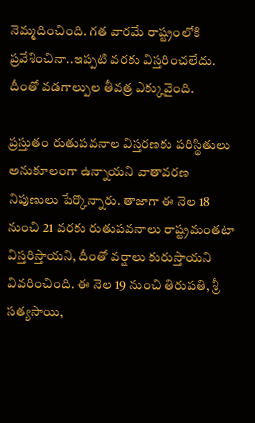నెమ్మదించింది. గత వారమే రాష్ట్రంలోకి ప్రవేశించినా..ఇప్పటి వరకు విస్తరించలేదు. దీంతో వడగాల్పుల తీవత్ర ఎక్కువైంది.

ప్రస్తుతం రుతుపవనాల విస్తరణకు పరిస్థితులు అనుకూలంగా ఉన్నాయని వాతావరణ నిపుణులు పేర్కొన్నారు. తాజాగా ఈ నెల 18 నుంచి 21 వరకు రుతుపవనాలు రాష్ట్రమంతటా విస్తరిస్తాయని, దీంతో వర్షాలు కురుస్తాయని వివరించింది. ఈ నెల 19 నుంచి తిరుపతి, శ్రీ సత్యసాయి,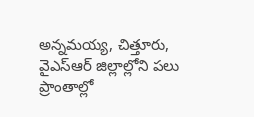అన్నమయ్య, చిత్తూరు, వైఎస్ఆర్ జిల్లాల్లోని పలు ప్రాంతాల్లో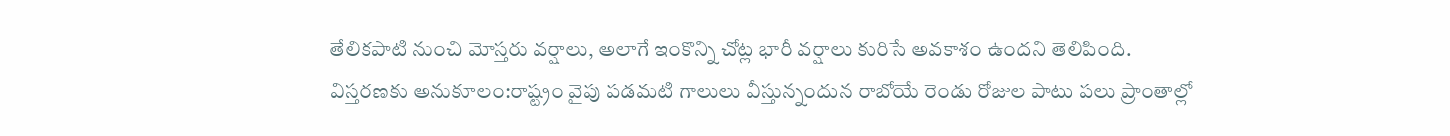తేలికపాటి నుంచి మోస్తరు వర్షాలు, అలాగే ఇంకొన్ని చోట్ల భారీ వర్షాలు కురిసే అవకాశం ఉందని తెలిపింది.
విస్తరణకు అనుకూలం:రాష్ట్రం వైపు పడమటి గాలులు వీస్తున్నందున రాబోయే రెండు రోజుల పాటు పలు ప్రాంతాల్లో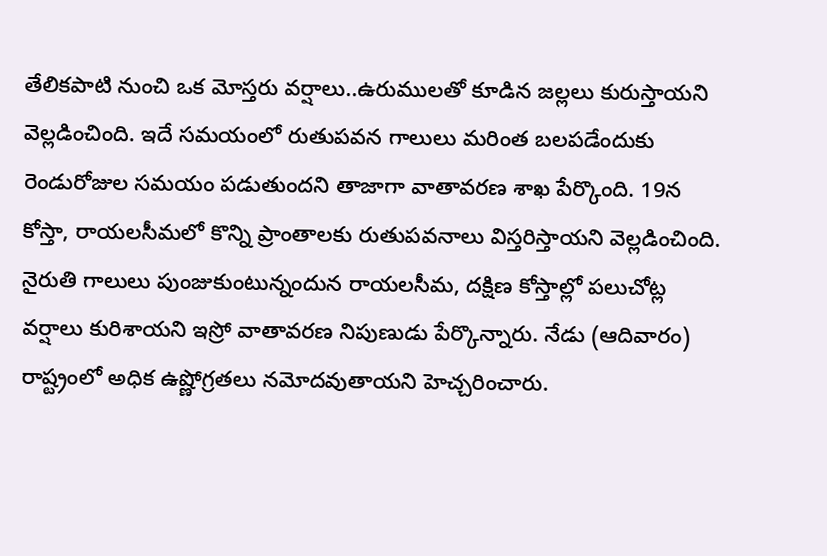తేలికపాటి నుంచి ఒక మోస్తరు వర్షాలు..ఉరుములతో కూడిన జల్లలు కురుస్తాయని వెల్లడించింది. ఇదే సమయంలో రుతుపవన గాలులు మరింత బలపడేందుకు రెండురోజుల సమయం పడుతుందని తాజాగా వాతావరణ శాఖ పేర్కొంది. 19న కోస్తా, రాయలసీమలో కొన్ని ప్రాంతాలకు రుతుపవనాలు విస్తరిస్తాయని వెల్లడించింది.
నైరుతి గాలులు పుంజుకుంటున్నందున రాయలసీమ, దక్షిణ కోస్తాల్లో పలుచోట్ల వర్షాలు కురిశాయని ఇస్రో వాతావరణ నిపుణుడు పేర్కొన్నారు. నేడు (ఆదివారం) రాష్ట్రంలో అధిక ఉష్ణోగ్రతలు నమోదవుతాయని హెచ్చరించారు.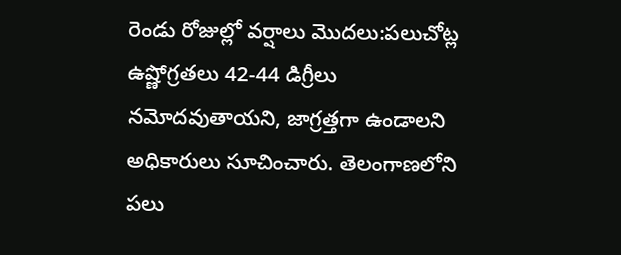రెండు రోజుల్లో వర్షాలు మొదలు:పలుచోట్ల ఉష్ణోగ్రతలు 42-44 డిగ్రీలు నమోదవుతాయని, జాగ్రత్తగా ఉండాలని అధికారులు సూచించారు. తెలంగాణలోని పలు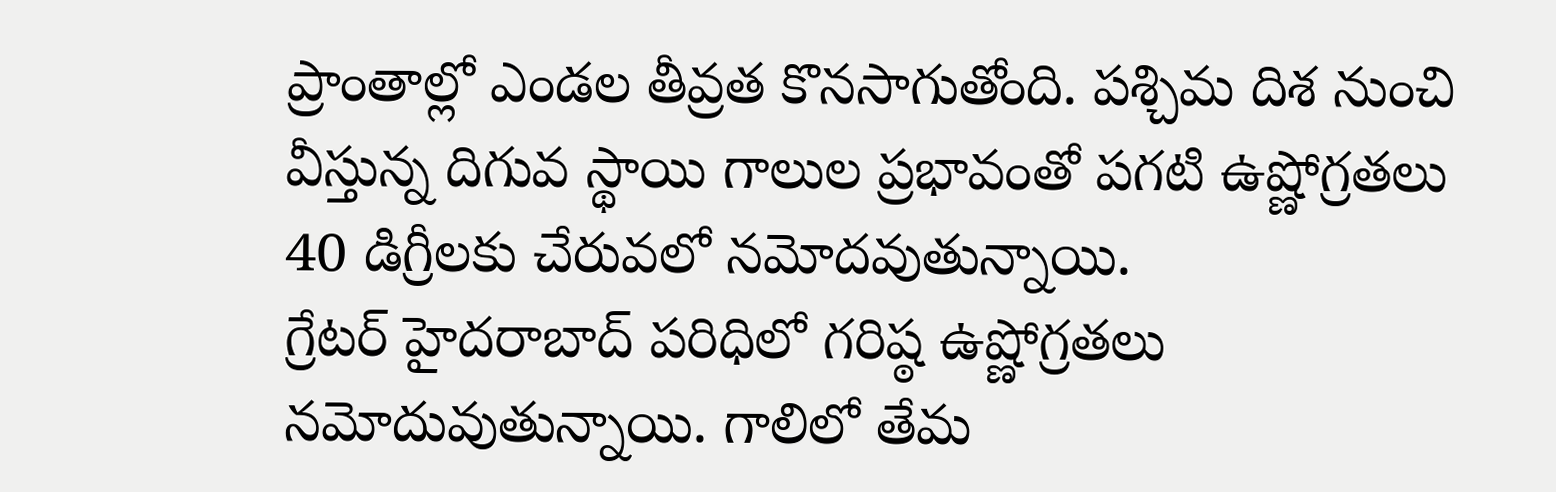ప్రాంతాల్లో ఎండల తీవ్రత కొనసాగుతోంది. పశ్చిమ దిశ నుంచి వీస్తున్న దిగువ స్థాయి గాలుల ప్రభావంతో పగటి ఉష్ణోగ్రతలు 40 డిగ్రీలకు చేరువలో నమోదవుతున్నాయి.
గ్రేటర్ హైదరాబాద్ పరిధిలో గరిష్ఠ ఉష్ణోగ్రతలు నమోదువుతున్నాయి. గాలిలో తేమ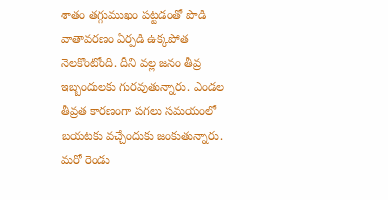శాతం తగ్గుముఖం పట్టడంతో పొడి వాతావరణం ఏర్పడి ఉక్కపోత నెలకొంటోంది. దీని వల్ల జనం తీవ్ర ఇబ్బందులకు గురవుతున్నారు. ఎండల తీవ్రత కారణంగా పగలు సమయంలో బయటకు వచ్చేందుకు జంకుతున్నారు. మరో రెండు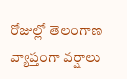రోజుల్లో తెలంగాణ వ్యాప్తంగా వర్షాలు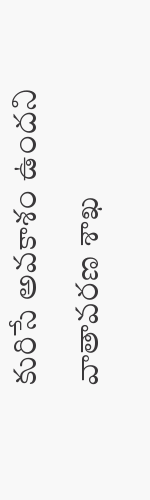కురిసే అవకాశం ఉందని వాతావరణ శాఖ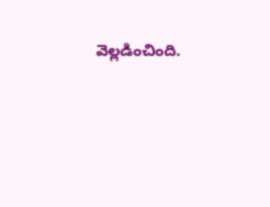వెల్లడించింది.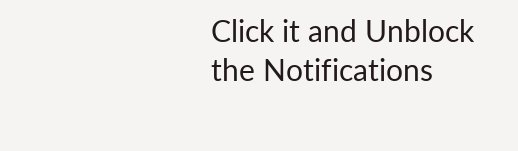Click it and Unblock the Notifications